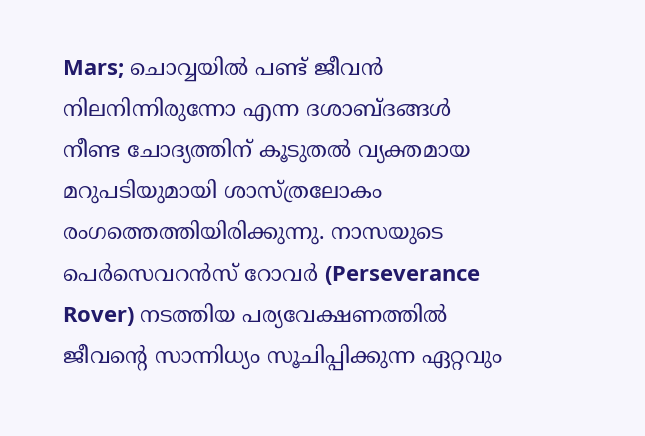Mars; ചൊവ്വയിൽ പണ്ട് ജീവൻ നിലനിന്നിരുന്നോ എന്ന ദശാബ്ദങ്ങൾ നീണ്ട ചോദ്യത്തിന് കൂടുതൽ വ്യക്തമായ മറുപടിയുമായി ശാസ്ത്രലോകം രംഗത്തെത്തിയിരിക്കുന്നു. നാസയുടെ പെർസെവറൻസ് റോവർ (Perseverance Rover) നടത്തിയ പര്യവേക്ഷണത്തിൽ ജീവന്റെ സാന്നിധ്യം സൂചിപ്പിക്കുന്ന ഏറ്റവും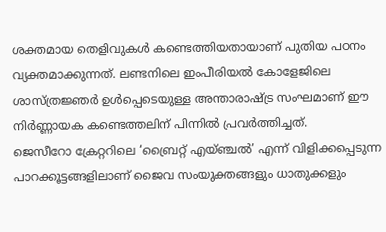ശക്തമായ തെളിവുകൾ കണ്ടെത്തിയതായാണ് പുതിയ പഠനം വ്യക്തമാക്കുന്നത്. ലണ്ടനിലെ ഇംപീരിയൽ കോളേജിലെ ശാസ്ത്രജ്ഞർ ഉൾപ്പെടെയുള്ള അന്താരാഷ്ട്ര സംഘമാണ് ഈ നിർണ്ണായക കണ്ടെത്തലിന് പിന്നിൽ പ്രവർത്തിച്ചത്.
ജെസീറോ ക്രേറ്ററിലെ ‘ബ്രൈറ്റ് എയ്ഞ്ചൽ’ എന്ന് വിളിക്കപ്പെടുന്ന പാറക്കൂട്ടങ്ങളിലാണ് ജൈവ സംയുക്തങ്ങളും ധാതുക്കളും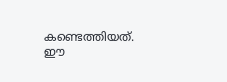കണ്ടെത്തിയത്. ഈ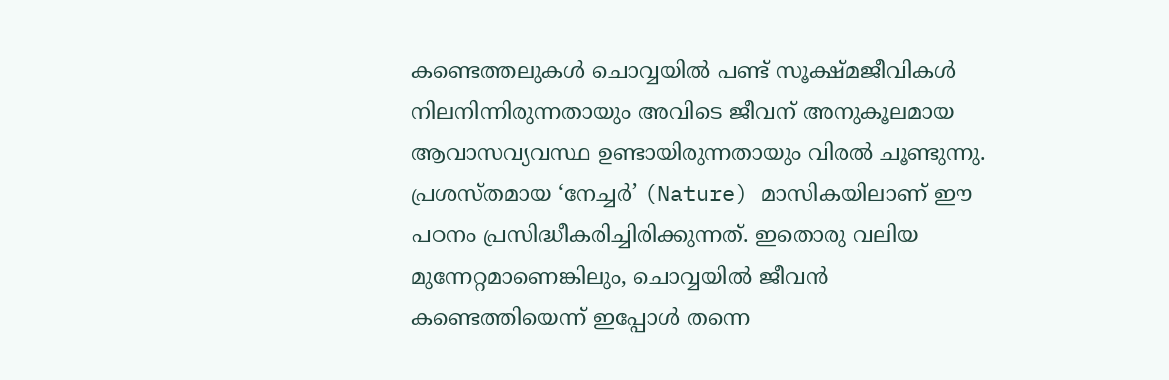കണ്ടെത്തലുകൾ ചൊവ്വയിൽ പണ്ട് സൂക്ഷ്മജീവികൾ നിലനിന്നിരുന്നതായും അവിടെ ജീവന് അനുകൂലമായ ആവാസവ്യവസ്ഥ ഉണ്ടായിരുന്നതായും വിരൽ ചൂണ്ടുന്നു. പ്രശസ്തമായ ‘നേച്ചർ’ (Nature) മാസികയിലാണ് ഈ പഠനം പ്രസിദ്ധീകരിച്ചിരിക്കുന്നത്. ഇതൊരു വലിയ മുന്നേറ്റമാണെങ്കിലും, ചൊവ്വയിൽ ജീവൻ കണ്ടെത്തിയെന്ന് ഇപ്പോൾ തന്നെ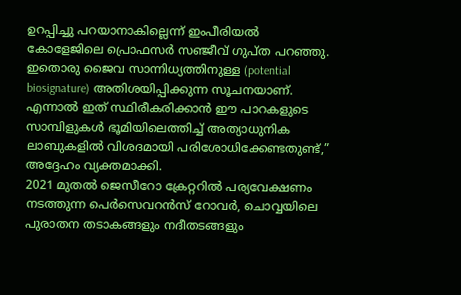ഉറപ്പിച്ചു പറയാനാകില്ലെന്ന് ഇംപീരിയൽ കോളേജിലെ പ്രൊഫസർ സഞ്ജീവ് ഗുപ്ത പറഞ്ഞു. ഇതൊരു ജൈവ സാന്നിധ്യത്തിനുള്ള (potential biosignature) അതിശയിപ്പിക്കുന്ന സൂചനയാണ്. എന്നാൽ ഇത് സ്ഥിരീകരിക്കാൻ ഈ പാറകളുടെ സാമ്പിളുകൾ ഭൂമിയിലെത്തിച്ച് അത്യാധുനിക ലാബുകളിൽ വിശദമായി പരിശോധിക്കേണ്ടതുണ്ട്,” അദ്ദേഹം വ്യക്തമാക്കി.
2021 മുതൽ ജെസീറോ ക്രേറ്ററിൽ പര്യവേക്ഷണം നടത്തുന്ന പെർസെവറൻസ് റോവർ, ചൊവ്വയിലെ പുരാതന തടാകങ്ങളും നദീതടങ്ങളും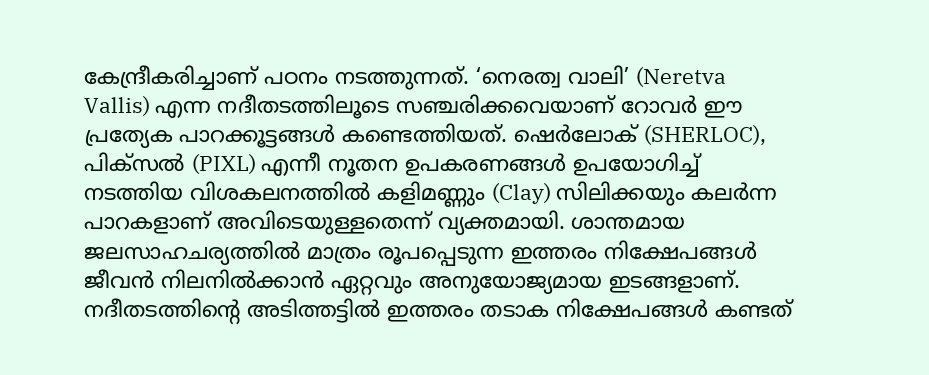കേന്ദ്രീകരിച്ചാണ് പഠനം നടത്തുന്നത്. ‘നെരത്വ വാലി’ (Neretva Vallis) എന്ന നദീതടത്തിലൂടെ സഞ്ചരിക്കവെയാണ് റോവർ ഈ പ്രത്യേക പാറക്കൂട്ടങ്ങൾ കണ്ടെത്തിയത്. ഷെർലോക് (SHERLOC), പിക്സൽ (PIXL) എന്നീ നൂതന ഉപകരണങ്ങൾ ഉപയോഗിച്ച് നടത്തിയ വിശകലനത്തിൽ കളിമണ്ണും (Clay) സിലിക്കയും കലർന്ന പാറകളാണ് അവിടെയുള്ളതെന്ന് വ്യക്തമായി. ശാന്തമായ ജലസാഹചര്യത്തിൽ മാത്രം രൂപപ്പെടുന്ന ഇത്തരം നിക്ഷേപങ്ങൾ ജീവൻ നിലനിൽക്കാൻ ഏറ്റവും അനുയോജ്യമായ ഇടങ്ങളാണ്. നദീതടത്തിന്റെ അടിത്തട്ടിൽ ഇത്തരം തടാക നിക്ഷേപങ്ങൾ കണ്ടത്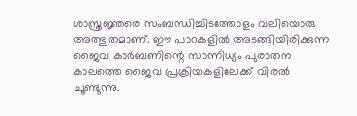ശാസ്ത്രജ്ഞരെ സംബന്ധിച്ചിടത്തോളം വലിയൊരു അത്ഭുതമാണ്. ഈ പാറകളിൽ അടങ്ങിയിരിക്കുന്ന ജൈവ കാർബണിന്റെ സാന്നിധ്യം പുരാതന കാലത്തെ ജൈവ പ്രക്രിയകളിലേക്ക് വിരൽ ചൂണ്ടുന്നു.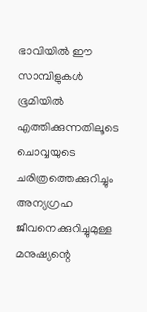ഭാവിയിൽ ഈ സാമ്പിളുകൾ ഭൂമിയിൽ എത്തിക്കുന്നതിലൂടെ ചൊവ്വയുടെ ചരിത്രത്തെക്കുറിച്ചും അന്യഗ്രഹ ജീവനെക്കുറിച്ചുമുള്ള മനുഷ്യന്റെ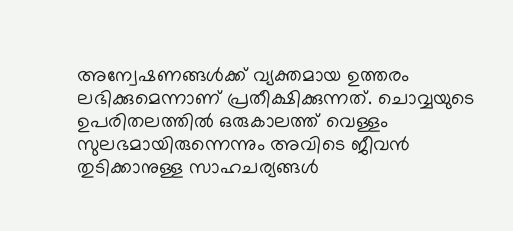അന്വേഷണങ്ങൾക്ക് വ്യക്തമായ ഉത്തരം ലഭിക്കുമെന്നാണ് പ്രതീക്ഷിക്കുന്നത്. ചൊവ്വയുടെ ഉപരിതലത്തിൽ ഒരുകാലത്ത് വെള്ളം സുലഭമായിരുന്നെന്നും അവിടെ ജീവൻ തുടിക്കാനുള്ള സാഹചര്യങ്ങൾ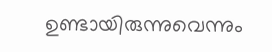ഉണ്ടായിരുന്നുവെന്നും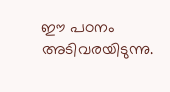ഈ പഠനം അടിവരയിടുന്നു.